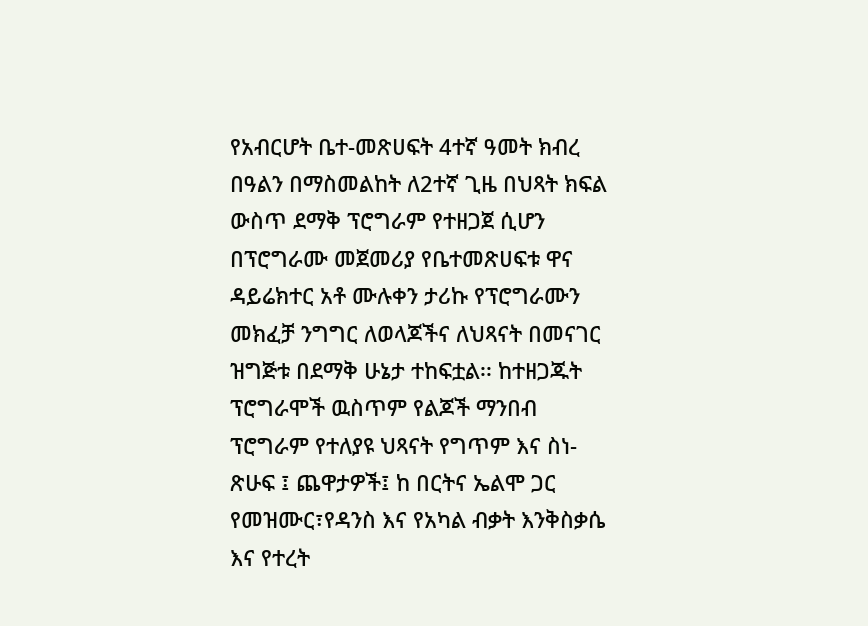የአብርሆት ቤተ-መጽሀፍት 4ተኛ ዓመት ክብረ በዓልን በማስመልከት ለ2ተኛ ጊዜ በህጻት ክፍል ውስጥ ደማቅ ፕሮግራም የተዘጋጀ ሲሆን በፕሮግራሙ መጀመሪያ የቤተመጽሀፍቱ ዋና ዳይሬክተር አቶ ሙሉቀን ታሪኩ የፕሮግራሙን መክፈቻ ንግግር ለወላጆችና ለህጻናት በመናገር ዝግጅቱ በደማቅ ሁኔታ ተከፍቷል፡፡ ከተዘጋጁት ፕሮግራሞች ዉስጥም የልጆች ማንበብ ፕሮግራም የተለያዩ ህጻናት የግጥም እና ስነ-ጽሁፍ ፤ ጨዋታዎች፤ ከ በርትና ኤልሞ ጋር የመዝሙር፣የዳንስ እና የአካል ብቃት እንቅስቃሴ እና የተረት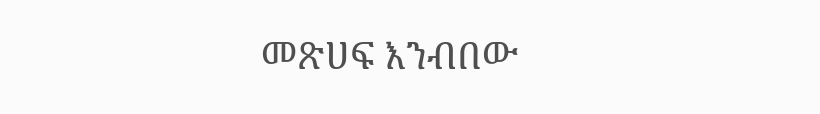መጽሀፍ እንብበው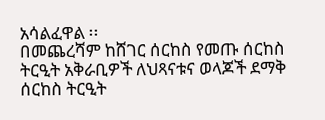አሳልፈዋል ፡፡
በመጨረሻም ከሸገር ሰርከስ የመጡ ሰርከስ ትርዒት አቅራቢዎች ለህጻናቱና ወላጆች ደማቅ ሰርከስ ትርዒት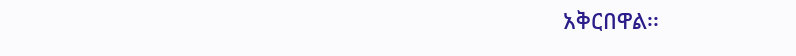አቅርበዋል፡፡